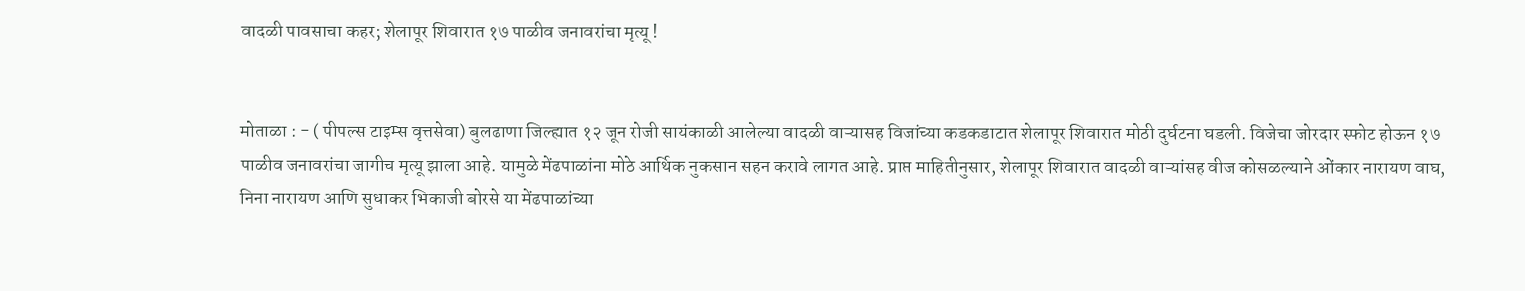वादळी पावसाचा कहर; शेलापूर शिवारात १७ पाळीव जनावरांचा मृत्यू !


मोताळा : - ( पीपल्स टाइम्स वृत्तसेवा) बुलढाणा जिल्ह्यात १२ जून रोजी सायंकाळी आलेल्या वादळी वाऱ्यासह विजांच्या कडकडाटात शेलापूर शिवारात मोठी दुर्घटना घडली. विजेचा जोरदार स्फोट होऊन १७ पाळीव जनावरांचा जागीच मृत्यू झाला आहे. यामुळे मेंढपाळांना मोठे आर्थिक नुकसान सहन करावे लागत आहे. प्राप्त माहितीनुसार, शेलापूर शिवारात वादळी वाऱ्यांसह वीज कोसळल्याने ओंकार नारायण वाघ, निना नारायण आणि सुधाकर भिकाजी बोरसे या मेंढपाळांच्या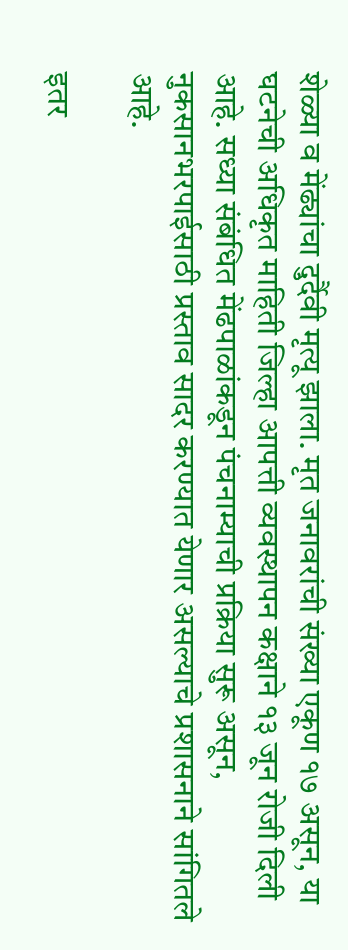शेळ्या व मेंढ्यांचा दुर्दैवी मृत्यू झाला. मृत जनावरांची संख्या एकूण १७ असून, या घटनेची अधिकृत माहिती जिल्हा आपत्ती व्यवस्थापन कक्षाने १३ जून रोजी दिली आहे. सध्या संबंधित मेंढपाळांकडून पंचनाम्याची प्रक्रिया सुरू असून, नुकसानभरपाईसाठी प्रस्ताव सादर करण्यात येणार असल्याचे प्रशासनाने सांगितले आहे.

इतर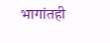भागांतही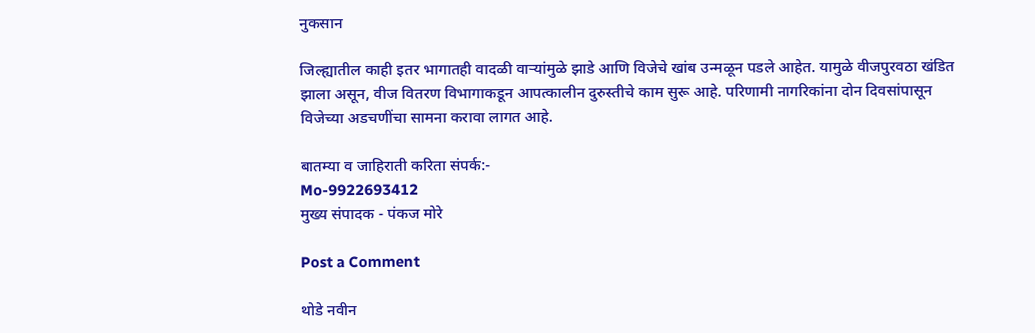नुकसान

जिल्ह्यातील काही इतर भागातही वादळी वाऱ्यांमुळे झाडे आणि विजेचे खांब उन्मळून पडले आहेत. यामुळे वीजपुरवठा खंडित झाला असून, वीज वितरण विभागाकडून आपत्कालीन दुरुस्तीचे काम सुरू आहे. परिणामी नागरिकांना दोन दिवसांपासून विजेच्या अडचणींचा सामना करावा लागत आहे.

बातम्या व जाहिराती करिता संपर्क:-
Mo-9922693412
मुख्य संपादक - पंकज मोरे

Post a Comment

थोडे नवीन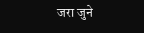जरा जुने